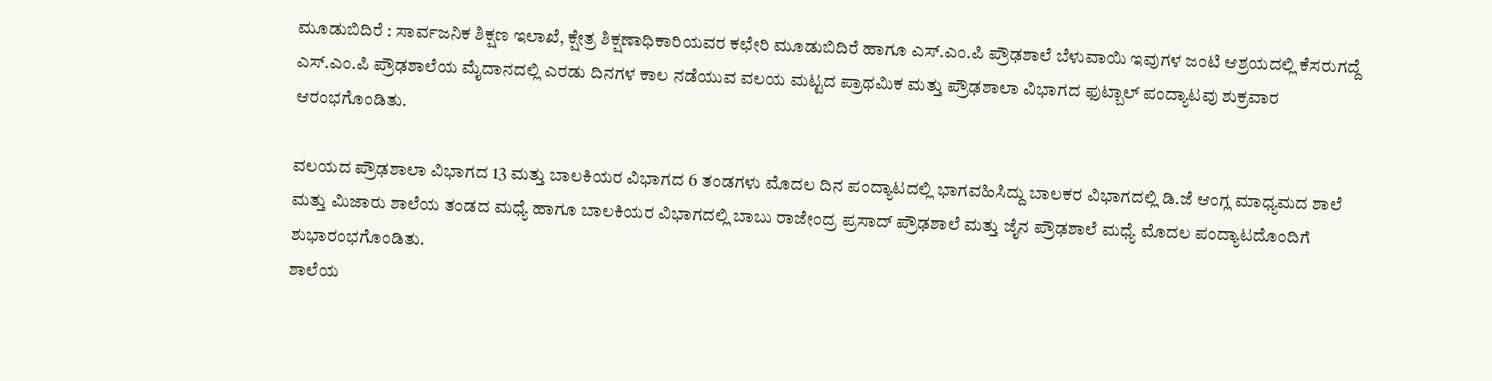ಮೂಡುಬಿದಿರೆ : ಸಾರ್ವಜನಿಕ ಶಿಕ್ಷಣ ಇಲಾಖೆ, ಕ್ಷೇತ್ರ ಶಿಕ್ಷಣಾಧಿಕಾರಿಯವರ ಕಛೇರಿ ಮೂಡುಬಿದಿರೆ ಹಾಗೂ ಎಸ್.ಎಂ.ಪಿ ಪ್ರೌಢಶಾಲೆ ಬೆಳುವಾಯಿ ಇವುಗಳ ಜಂಟಿ ಆಶ್ರಯದಲ್ಲಿ ಕೆಸರುಗದ್ದೆ ಎಸ್.ಎಂ.ಪಿ ಪ್ರೌಢಶಾಲೆಯ ಮೈದಾನದಲ್ಲಿ ಎರಡು ದಿನಗಳ ಕಾಲ ನಡೆಯುವ ವಲಯ ಮಟ್ಟದ ಪ್ರಾಥಮಿಕ ಮತ್ತು ಪ್ರೌಢಶಾಲಾ ವಿಭಾಗದ ಫುಟ್ಬಾಲ್ ಪಂದ್ಯಾಟವು ಶುಕ್ರವಾರ ಆರಂಭಗೊಂಡಿತು.

ವಲಯದ ಪ್ರೌಢಶಾಲಾ ವಿಭಾಗದ 13 ಮತ್ತು ಬಾಲಕಿಯರ ವಿಭಾಗದ 6 ತಂಡಗಳು ಮೊದಲ ದಿನ ಪಂದ್ಯಾಟದಲ್ಲಿ ಭಾಗವಹಿಸಿದ್ದು ಬಾಲಕರ ವಿಭಾಗದಲ್ಲಿ ಡಿ.ಜೆ ಆಂಗ್ಲ ಮಾಧ್ಯಮದ ಶಾಲೆ ಮತ್ತು ಮಿಜಾರು ಶಾಲೆಯ ತಂಡದ ಮಧ್ಯೆ ಹಾಗೂ ಬಾಲಕಿಯರ ವಿಭಾಗದಲ್ಲಿ ಬಾಬು ರಾಜೇಂದ್ರ ಪ್ರಸಾದ್ ಪ್ರೌಢಶಾಲೆ ಮತ್ತು ಜೈನ ಪ್ರೌಢಶಾಲೆ ಮಧ್ಯೆ ಮೊದಲ ಪಂದ್ಯಾಟದೊಂದಿಗೆ ಶುಭಾರಂಭಗೊಂಡಿತು.
ಶಾಲೆಯ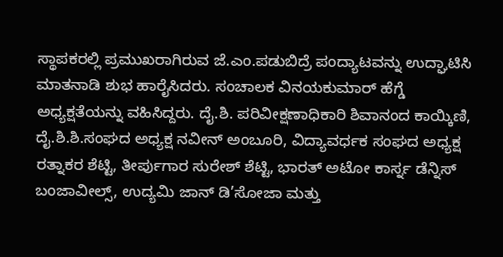ಸ್ಥಾಪಕರಲ್ಲಿ ಪ್ರಮುಖರಾಗಿರುವ ಜೆ.ಎಂ.ಪಡುಬಿದ್ರೆ ಪಂದ್ಯಾಟವನ್ನು ಉದ್ಘಾಟಿಸಿ ಮಾತನಾಡಿ ಶುಭ ಹಾರೈಸಿದರು. ಸಂಚಾಲಕ ವಿನಯಕುಮಾರ್ ಹೆಗ್ಡೆ ಅಧ್ಯಕ್ಷತೆಯನ್ನು ವಹಿಸಿದ್ದರು. ದೈ.ಶಿ. ಪರಿವೀಕ್ಷಣಾಧಿಕಾರಿ ಶಿವಾನಂದ ಕಾಯ್ಕಿಣಿ, ದೈ.ಶಿ.ಶಿ.ಸಂಘದ ಅಧ್ಯಕ್ಷ ನವೀನ್ ಅಂಬೂರಿ, ವಿದ್ಯಾವರ್ಧಕ ಸಂಘದ ಅಧ್ಯಕ್ಷ ರತ್ನಾಕರ ಶೆಟ್ಟಿ, ತೀರ್ಪುಗಾರ ಸುರೇಶ್ ಶೆಟ್ಟಿ, ಭಾರತ್ ಅಟೋ ಕಾರ್ಸ್ನ ಡೆನ್ನಿಸ್ ಬಂಜಾವೀಲ್ಸ್, ಉದ್ಯಮಿ ಜಾನ್ ಡಿ’ಸೋಜಾ ಮತ್ತು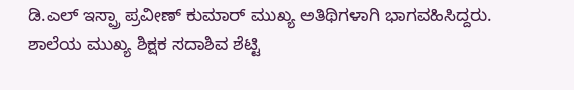ಡಿ.ಎಲ್ ಇಸ್ಪ್ರಾ ಪ್ರವೀಣ್ ಕುಮಾರ್ ಮುಖ್ಯ ಅತಿಥಿಗಳಾಗಿ ಭಾಗವಹಿಸಿದ್ದರು.
ಶಾಲೆಯ ಮುಖ್ಯ ಶಿಕ್ಷಕ ಸದಾಶಿವ ಶೆಟ್ಟಿ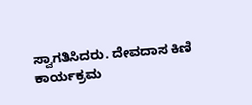ಸ್ವಾಗತಿಸಿದರು. ದೇವದಾಸ ಕಿಣಿ ಕಾರ್ಯಕ್ರಮ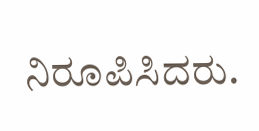ನಿರೂಪಿಸಿದರು.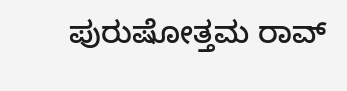ಪುರುಷೋತ್ತಮ ರಾವ್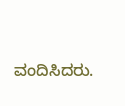ವಂದಿಸಿದರು.